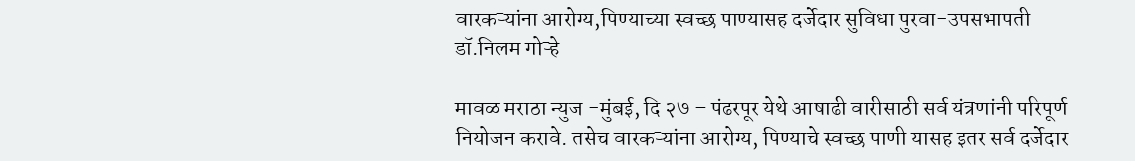वारकऱ्यांना आरोग्य,पिण्याच्या स्वच्छ पाण्यासह दर्जेदार सुविधा पुरवा-उपसभापती डॉ.निलम गोऱ्हे

मावळ मराठा न्युज -मुंबई, दि २७ – पंढरपूर येथे आषाढी वारीसाठी सर्व यंत्रणांनी परिपूर्ण नियोजन करावे. तसेच वारकऱ्यांना आरोग्य, पिण्याचे स्वच्छ पाणी यासह इतर सर्व दर्जेदार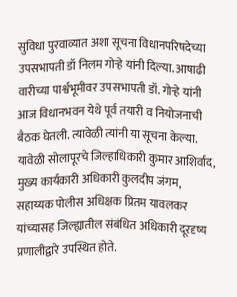सुविधा पुरवाव्यात अशा सूचना विधानपरिषदेच्या उपसभापती डॉ निलम गोऱ्हे यांनी दिल्या. आषाढी वारीच्या पार्श्वभूमीवर उपसभापती डॉ. गोऱ्हे यांनी आज विधानभवन येथे पूर्व तयारी व नियोजनाची बैठक घेतली. त्यावेळी त्यांनी या सूचना केल्या. यावेळी सोलापूरचे जिल्हाधिकारी कुमार आशिर्वाद, मुख्य कार्यकारी अधिकारी कुलदीप जंगम, सहाय्यक पोलीस अधिक्षक प्रितम यावलकर यांच्यासह जिल्ह्यातील संबंधित अधिकारी दूरदृष्य प्रणालीद्वारे उपस्थित होते.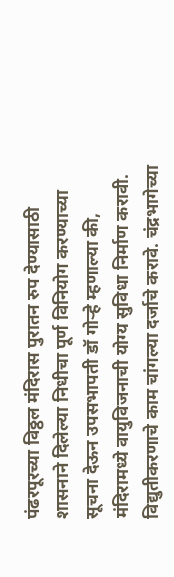पंढरपूरच्या विठ्ठल मंदिरास पुरातन रुप देण्यासाठी शासनाने दिलेल्या निधीचा पूर्ण विनियोग करण्याच्या सूचना देऊन उपसभापती डॉ गोऱ्हे म्हणाल्या की, मंदिरामध्ये वायुविजनाची योग्य सुविधा निर्माण करावी. विद्युतीकरणाचे काम चांगल्या दर्जाचे करावे. चंद्रभागेच्या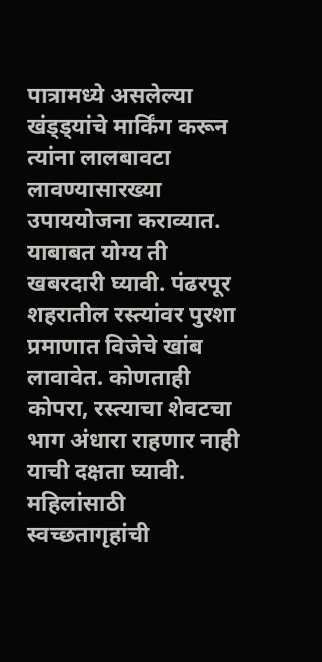पात्रामध्ये असलेल्या खंड्ड्यांचे मार्किंग करून त्यांना लालबावटा लावण्यासारख्या उपाययोजना कराव्यात. याबाबत योग्य ती खबरदारी घ्यावी. पंढरपूर शहरातील रस्त्यांवर पुरशा प्रमाणात विजेचे खांब लावावेत. कोणताही कोपरा, रस्त्याचा शेवटचा भाग अंधारा राहणार नाही याची दक्षता घ्यावी. महिलांसाठी स्वच्छतागृहांची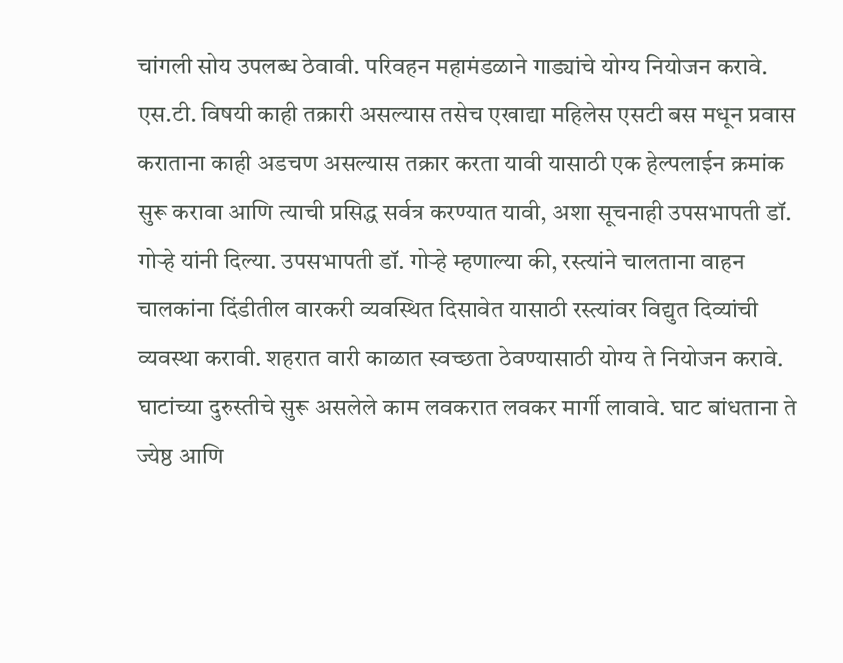चांगली सोय उपलब्ध ठेवावी. परिवहन महामंडळाने गाड्यांचे योग्य नियोजन करावे. एस.टी. विषयी काही तक्रारी असल्यास तसेच एखाद्या महिलेस एसटी बस मधून प्रवास कराताना काही अडचण असल्यास तक्रार करता यावी यासाठी एक हेल्पलाईन क्रमांक सुरू करावा आणि त्याची प्रसिद्ध सर्वत्र करण्यात यावी, अशा सूचनाही उपसभापती डॉ. गोऱ्हे यांनी दिल्या. उपसभापती डॉ. गोऱ्हे म्हणाल्या की, रस्त्यांने चालताना वाहन चालकांना दिंडीतील वारकरी व्यवस्थित दिसावेत यासाठी रस्त्यांवर विद्युत दिव्यांची व्यवस्था करावी. शहरात वारी काळात स्वच्छता ठेवण्यासाठी योग्य ते नियोजन करावे. घाटांच्या दुरुस्तीचे सुरू असलेले काम लवकरात लवकर मार्गी लावावे. घाट बांधताना ते ज्येष्ठ आणि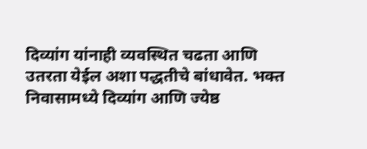दिव्यांग यांनाही व्यवस्थित चढता आणि उतरता येईल अशा पद्धतीचे बांधावेत. भक्त निवासामध्ये दिव्यांग आणि ज्येष्ठ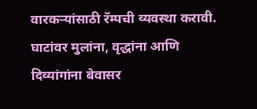वारकऱ्यांसाठी रॅम्पची व्यवस्था करावी. घाटांवर मुलांना, वृद्धांना आणि दिव्यांगांना बेवासर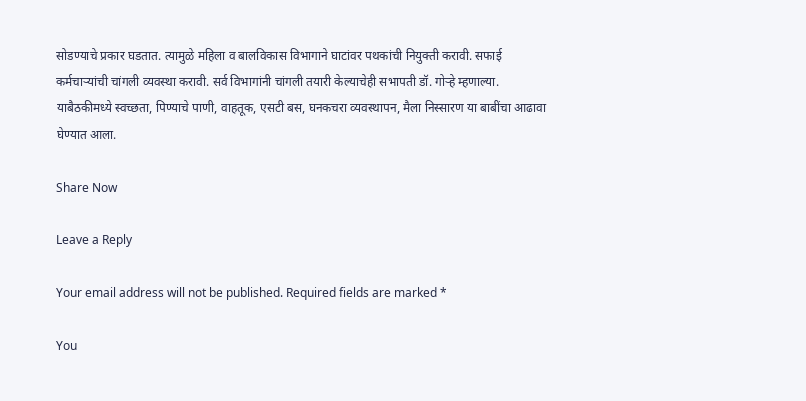सोडण्याचे प्रकार घडतात. त्यामुळे महिला व बालविकास विभागाने घाटांवर पथकांची नियुक्ती करावी. सफाई कर्मचाऱ्यांची चांगली व्यवस्था करावी. सर्व विभागांनी चांगली तयारी केल्याचेही सभापती डॉ. गोऱ्हे म्हणाल्या. याबैठकीमध्ये स्वच्छता, पिण्याचे पाणी, वाहतूक, एसटी बस, घनकचरा व्यवस्थापन, मैला निस्सारण या बाबींचा आढावा घेण्यात आला.

Share Now

Leave a Reply

Your email address will not be published. Required fields are marked *

You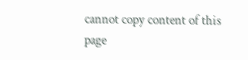cannot copy content of this page